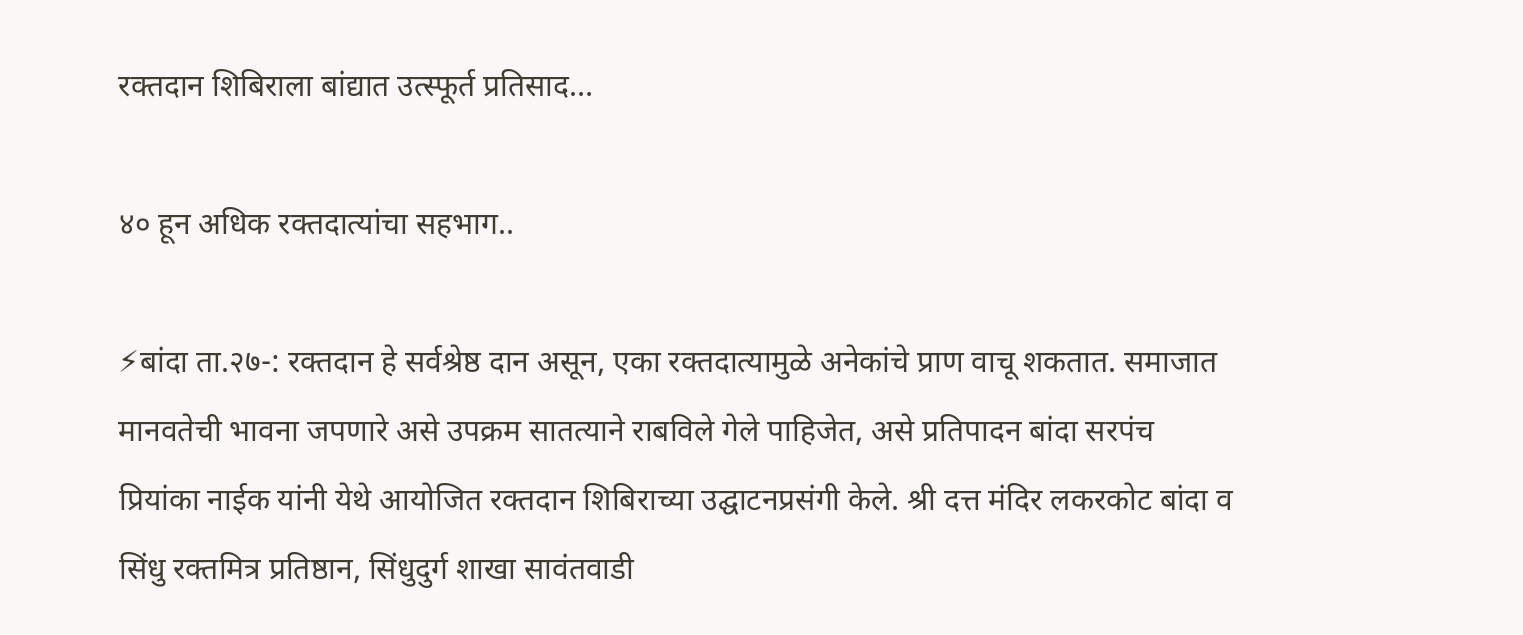रक्तदान शिबिराला बांद्यात उत्स्फूर्त प्रतिसाद…

४० हून अधिक रक्तदात्यांचा सहभाग..

⚡बांदा ता.२७-: रक्तदान हे सर्वश्रेष्ठ दान असून, एका रक्तदात्यामुळे अनेकांचे प्राण वाचू शकतात. समाजात मानवतेची भावना जपणारे असे उपक्रम सातत्याने राबविले गेले पाहिजेत, असे प्रतिपादन बांदा सरपंच प्रियांका नाईक यांनी येथे आयोजित रक्तदान शिबिराच्या उद्घाटनप्रसंगी केले. श्री दत्त मंदिर लकरकोट बांदा व सिंधु रक्तमित्र प्रतिष्ठान, सिंधुदुर्ग शाखा सावंतवाडी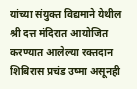यांच्या संयुक्त विद्यमाने येथील श्री दत्त मंदिरात आयोजित करण्यात आलेल्या रक्तदान शिबिरास प्रचंड उष्मा असूनही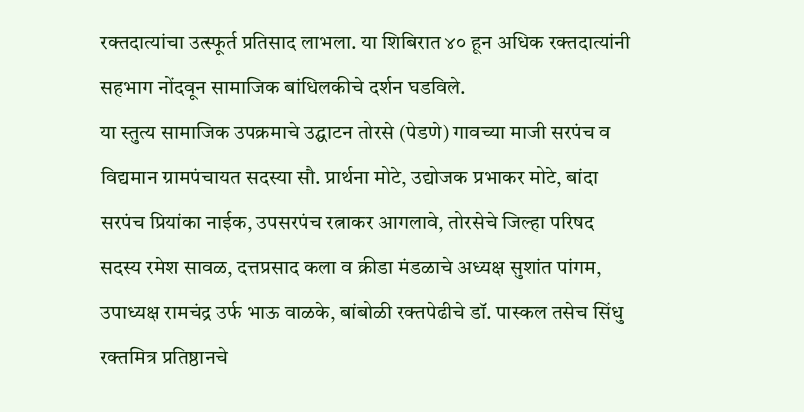रक्तदात्यांचा उत्स्फूर्त प्रतिसाद लाभला. या शिबिरात ४० हून अधिक रक्तदात्यांनी सहभाग नोंदवून सामाजिक बांधिलकीचे दर्शन घडविले.
या स्तुत्य सामाजिक उपक्रमाचे उद्घाटन तोरसे (पेडणे) गावच्या माजी सरपंच व विद्यमान ग्रामपंचायत सदस्या सौ. प्रार्थना मोटे, उद्योजक प्रभाकर मोटे, बांदा सरपंच प्रियांका नाईक, उपसरपंच रत्नाकर आगलावे, तोरसेचे जिल्हा परिषद सदस्य रमेश सावळ, दत्तप्रसाद कला व क्रीडा मंडळाचे अध्यक्ष सुशांत पांगम, उपाध्यक्ष रामचंद्र उर्फ भाऊ वाळके, बांबोळी रक्तपेढीचे डॉ. पास्कल तसेच सिंधु रक्तमित्र प्रतिष्ठानचे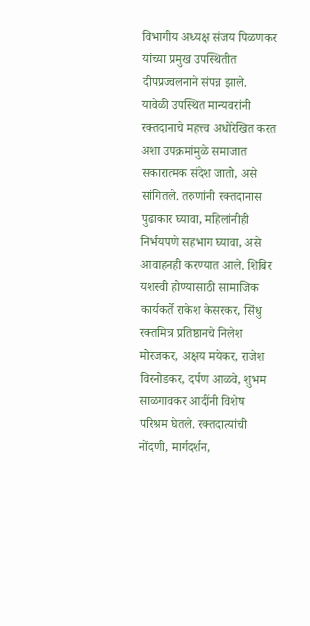विभागीय अध्यक्ष संजय पिळणकर यांच्या प्रमुख उपस्थितीत दीपप्रज्वलनाने संपन्न झाले.
यावेळी उपस्थित मान्यवरांनी रक्तदानाचे महत्त्व अधोरेखित करत अशा उपक्रमांमुळे समाजात सकारात्मक संदेश जातो, असे सांगितले. तरुणांनी रक्तदानास पुढाकार घ्यावा, महिलांनीही निर्भयपणे सहभाग घ्यावा, असे आवाहनही करण्यात आले. शिबिर यशस्वी होण्यासाठी सामाजिक कार्यकर्ते राकेश केसरकर, सिंधु रक्तमित्र प्रतिष्ठानचे निलेश मोरजकर, अक्षय मयेकर, राजेश विरनोडकर, दर्पण आळवे, शुभम साळगावकर आदींनी विशेष परिश्रम घेतले. रक्तदात्यांची नोंदणी, मार्गदर्शन,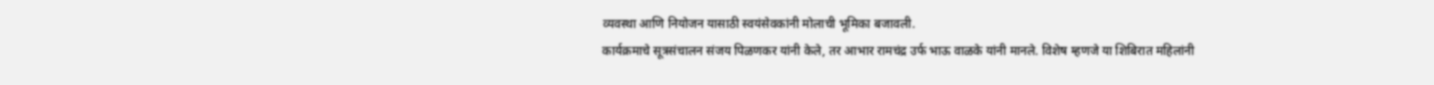व्यवस्था आणि नियोजन यासाठी स्वयंसेवकांनी मोलाची भूमिका बजावली.
कार्यक्रमाचे सूत्रसंचालन संजय पिळणकर यांनी केले, तर आभार रामचंद्र उर्फ भाऊ वाळके यांनी मानले. विशेष म्हणजे या शिबिरात महिलांनी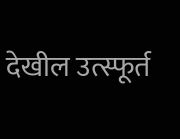देखील उत्स्फूर्त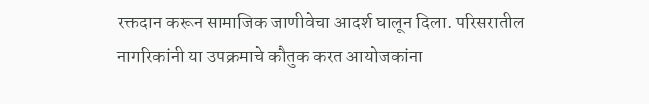रक्तदान करून सामाजिक जाणीवेचा आदर्श घालून दिला. परिसरातील नागरिकांनी या उपक्रमाचे कौतुक करत आयोजकांना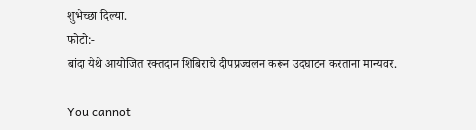शुभेच्छा दिल्या.
फोटो:-
बांदा येथे आयोजित रक्तदान शिबिराचे दीपप्रज्वलन करून उदघाटन करताना मान्यवर.

You cannot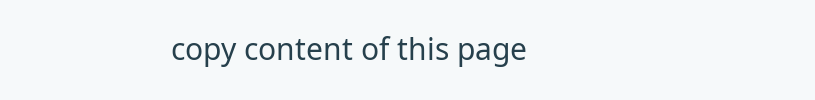copy content of this page